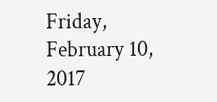Friday, February 10, 2017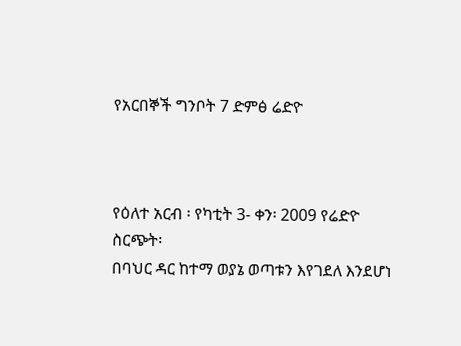የአርበኞች ግንቦት 7 ድምፅ ሬድዮ



የዕለተ አርብ ፡ የካቲት 3- ቀን፡ 2009 የሬድዮ ስርጭት፡
በባህር ዳር ከተማ ወያኔ ወጣቱን እየገደለ እንደሆነ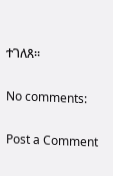ተገለጸ።

No comments:

Post a Comment